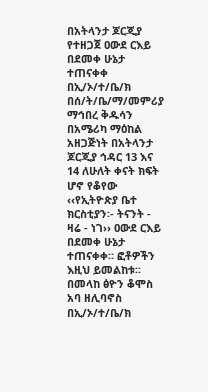በአትላንታ ጆርጂያ የተዘጋጀ ዐውደ ርእይ በደመቀ ሁኔታ ተጠናቀቀ
በኢ/ኦ/ተ/ቤ/ክ በሰ/ት/ቤ/ማ/መምሪያ ማኅበረ ቅዱሳን በአሜሪካ ማዕከል አዘጋጅነት በአትላንታ ጆርጂያ ኅዳር 13 እና 14 ለሁለት ቀናት ክፍት ሆኖ የቆየው ‹‹የኢትዮጵያ ቤተ ክርስቲያን፡- ትናንት - ዛሬ - ነገ›› ዐውደ ርእይ በደመቀ ሁኔታ ተጠናቀቀ፡፡ ፎቶዎችን እዚህ ይመልከቱ፡፡
በመላከ ፅዮን ቆሞስ አባ ዘሊባኖስ በኢ/ኦ/ተ/ቤ/ክ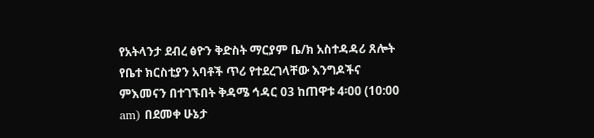የአትላንታ ደብረ ፅዮን ቅድስት ማርያም ቤ/ክ አስተዳዳሪ ጸሎት የቤተ ክርስቲያን አባቶች ጥሪ የተደረገላቸው እንግዶችና ምእመናን በተገኙበት ቅዳሜ ኅዳር 03 ከጠዋቱ 4፡ዐዐ (10:00 am) በደመቀ ሁኔታ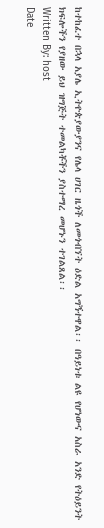ከተከፈተ በኋላ አያሌ ኢትዮጵያውያንና የሌላ ሀገር ዜጎች ለመጎብኘት ዕድል አግኝተዋል፡፡ በዓይነቱ ልዩ የሆነውና አስራ አንድ የትዕይንት ክፍሎችን የያዘው ይህ ዝግጅት ተመልካቾችን ያስተማረ መሆኑን ተገልጸል፡፡
Written By: host
Date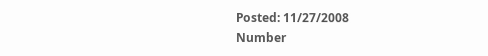Posted: 11/27/2008
Number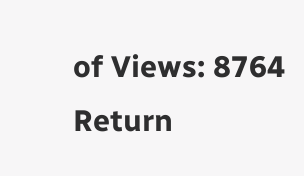of Views: 8764
Return